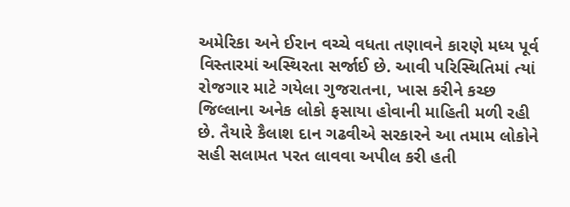અમેરિકા અને ઈરાન વચ્ચે વધતા તણાવને કારણે મધ્ય પૂર્વ વિસ્તારમાં અસ્થિરતા સર્જાઈ છે. આવી પરિસ્થિતિમાં ત્યાં રોજગાર માટે ગયેલા ગુજરાતના, ખાસ કરીને કચ્છ જિલ્લાના અનેક લોકો ફસાયા હોવાની માહિતી મળી રહી છે. તૈયારે કૈલાશ દાન ગઢવીએ સરકારને આ તમામ લોકોને સહી સલામત પરત લાવવા અપીલ કરી હતી